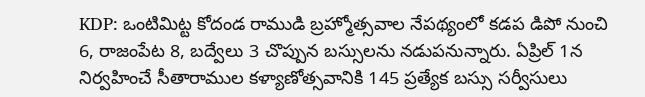KDP: ఒంటిమిట్ట కోదండ రాముడి బ్రహ్మోత్సవాల నేపథ్యంలో కడప డిపో నుంచి 6, రాజంపేట 8, బద్వేలు 3 చొప్పున బస్సులను నడుపనున్నారు. ఏప్రిల్ 1న నిర్వహించే సీతారాముల కళ్యాణోత్సవానికి 145 ప్రత్యేక బస్సు సర్వీసులు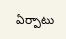ఏర్పాటు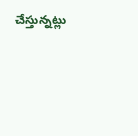చేస్తున్నట్లు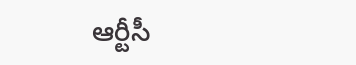ఆర్టీసీ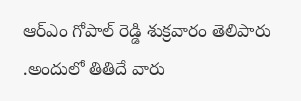ఆర్ఎం గోపాల్ రెడ్డి శుక్రవారం తెలిపారు .అందులో తితిదే వారు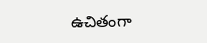ఉచితంగా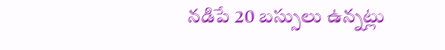నడిపే 20 బస్సులు ఉన్నట్లు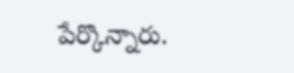పేర్కొన్నారు.